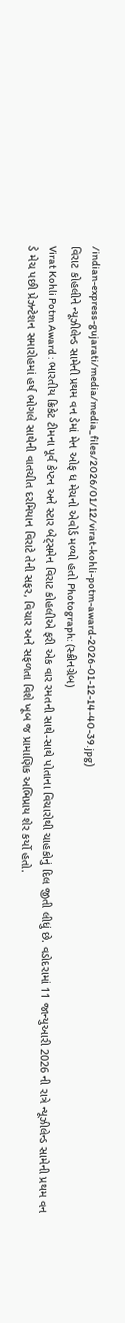/indian-express-gujarati/media/media_files/2026/01/12/virat-kohli-potm-award-2026-01-12-14-40-39.jpg)
વિરાટ કોહલીને ન્યૂઝીલેન્ડ સામેની પ્રથમ વન ડેમાં મેન ઓફ ધ મેચનો એવોર્ડ મળ્યો હતો Photograph: (સ્ક્રીનગ્રેબ)
Virat Kohli Potm Award : ભારતીય ક્રિકેટ ટીમના પૂર્વ કેપ્ટન અને સ્ટાર બેટ્સમેન વિરાટ કોહલીએ ફરી એક વાર રમતની સાથે-સાથે પોતાના વિચારોથી ચાહકોનું દિલ જીતી લીધું છે. વડોદરામાં 11 જાન્યુઆરી 2026 ની રાત્રે ન્યૂઝીલેન્ડ સામેની પ્રથમ વન ડે મેચ પછી પ્રેઝન્ટેશન સમારોહમાં હર્ષ ભોગલે સાથેની વાતચીત દરમિયાન વિરાટે તેની સફર, વિચાર અને સફળતા વિશે ખૂબ જ પ્રામાણિક અભિપ્રાય શેર કર્યો હતો.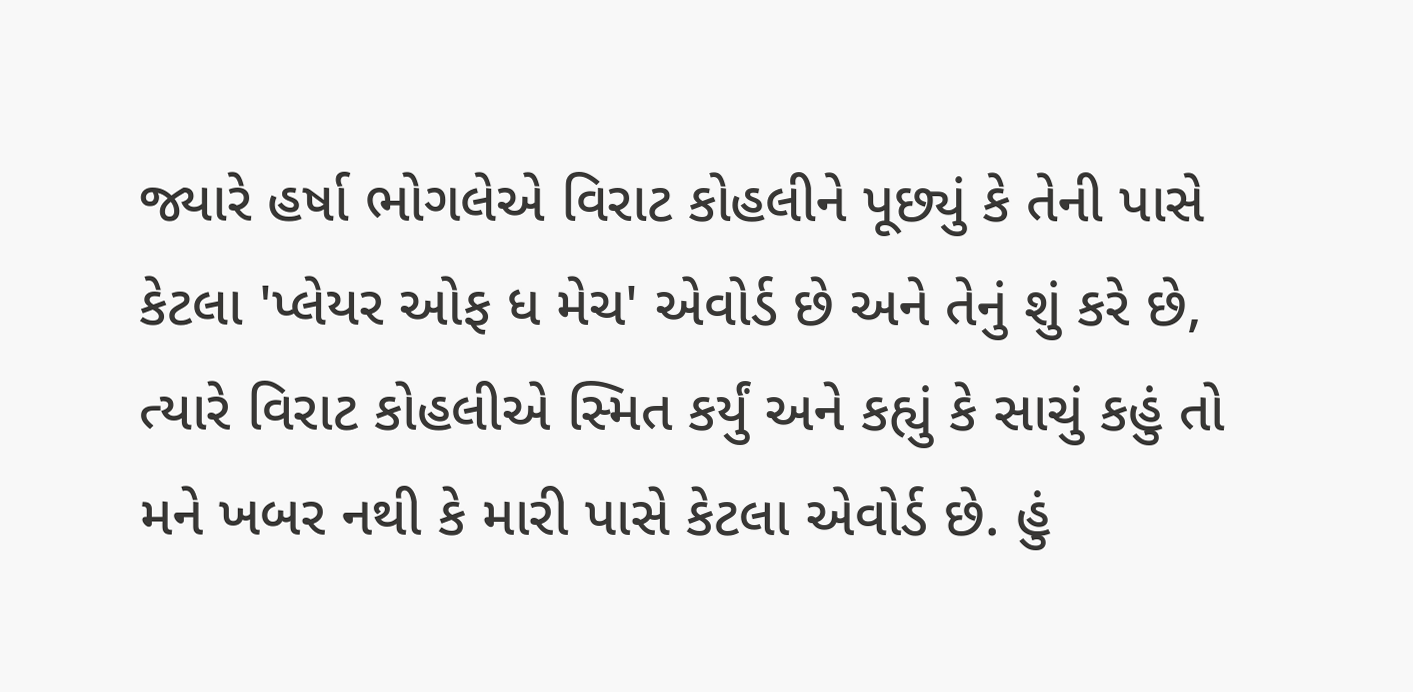જ્યારે હર્ષા ભોગલેએ વિરાટ કોહલીને પૂછ્યું કે તેની પાસે કેટલા 'પ્લેયર ઓફ ધ મેચ' એવોર્ડ છે અને તેનું શું કરે છે, ત્યારે વિરાટ કોહલીએ સ્મિત કર્યું અને કહ્યું કે સાચું કહું તો મને ખબર નથી કે મારી પાસે કેટલા એવોર્ડ છે. હું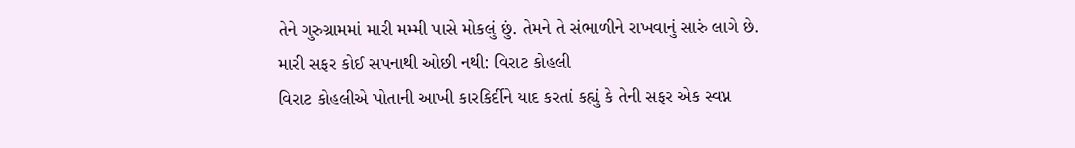તેને ગુરુગ્રામમાં મારી મમ્મી પાસે મોકલું છું. તેમને તે સંભાળીને રાખવાનું સારું લાગે છે.
મારી સફર કોઈ સપનાથી ઓછી નથી: વિરાટ કોહલી
વિરાટ કોહલીએ પોતાની આખી કારકિર્દીને યાદ કરતાં કહ્યું કે તેની સફર એક સ્વપ્ન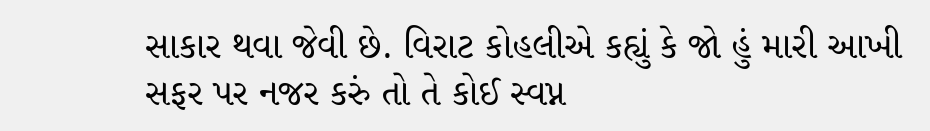સાકાર થવા જેવી છે. વિરાટ કોહલીએ કહ્યું કે જો હું મારી આખી સફર પર નજર કરું તો તે કોઈ સ્વપ્ન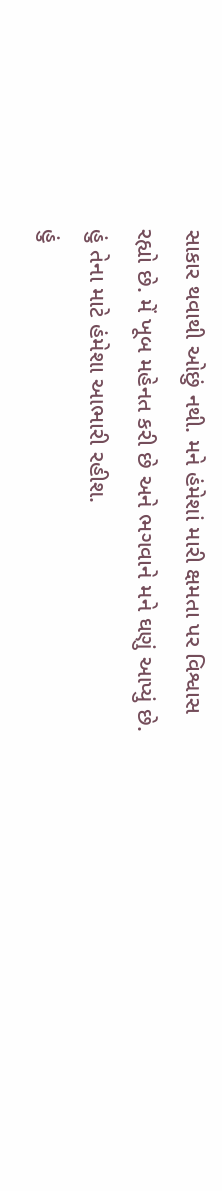સાકાર થવાથી ઓછું નથી. મને હંમેશાં મારી ક્ષમતા પર વિશ્વાસ રહ્યો છે. મેં ખૂબ મહેનત કરી છે અને ભગવાને મને ઘણું આપ્યું છે. હું તેના માટે હંમેશા આભારી રહીશ.
હું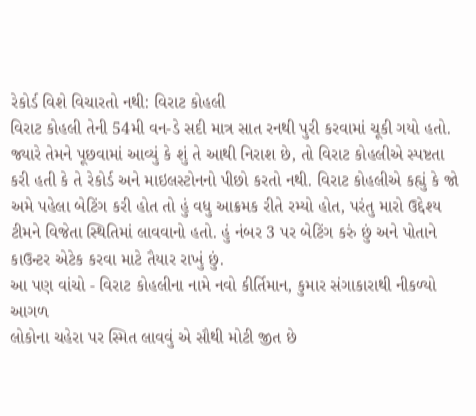રેકોર્ડ વિશે વિચારતો નથી: વિરાટ કોહલી
વિરાટ કોહલી તેની 54મી વન-ડે સદી માત્ર સાત રનથી પુરી કરવામાં ચૂકી ગયો હતો. જ્યારે તેમને પૂછવામાં આવ્યું કે શું તે આથી નિરાશ છે, તો વિરાટ કોહલીએ સ્પષ્ટતા કરી હતી કે તે રેકોર્ડ અને માઇલસ્ટોનનો પીછો કરતો નથી. વિરાટ કોહલીએ કહ્યું કે જો અમે પહેલા બેટિંગ કરી હોત તો હું વધુ આક્રમક રીતે રમ્યો હોત, પરંતુ મારો ઉદ્દેશ્ય ટીમને વિજેતા સ્થિતિમાં લાવવાનો હતો. હું નંબર 3 પર બેટિંગ કરું છું અને પોતાને કાઉન્ટર એટેક કરવા માટે તૈયાર રાખું છું.
આ પણ વાંચો - વિરાટ કોહલીના નામે નવો કીર્તિમાન, કુમાર સંગાકારાથી નીકળ્યો આગળ
લોકોના ચહેરા પર સ્મિત લાવવું એ સૌથી મોટી જીત છે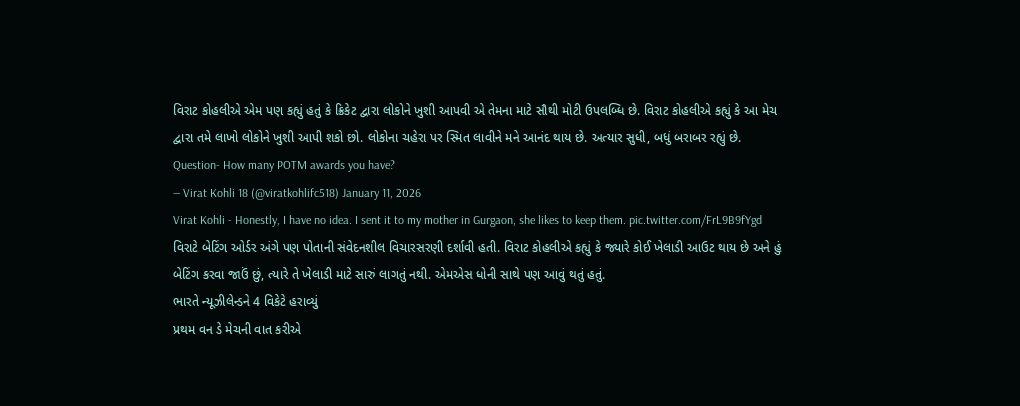વિરાટ કોહલીએ એમ પણ કહ્યું હતું કે ક્રિકેટ દ્વારા લોકોને ખુશી આપવી એ તેમના માટે સૌથી મોટી ઉપલબ્ધિ છે. વિરાટ કોહલીએ કહ્યું કે આ મેચ દ્વારા તમે લાખો લોકોને ખુશી આપી શકો છો. લોકોના ચહેરા પર સ્મિત લાવીને મને આનંદ થાય છે. અત્યાર સુધી, બધું બરાબર રહ્યું છે.
Question- How many POTM awards you have?
— Virat Kohli 18 (@viratkohlifc518) January 11, 2026
Virat Kohli - Honestly, I have no idea. I sent it to my mother in Gurgaon, she likes to keep them. pic.twitter.com/FrL9B9fYgd
વિરાટે બેટિંગ ઓર્ડર અંગે પણ પોતાની સંવેદનશીલ વિચારસરણી દર્શાવી હતી. વિરાટ કોહલીએ કહ્યું કે જ્યારે કોઈ ખેલાડી આઉટ થાય છે અને હું બેટિંગ કરવા જાઉં છું, ત્યારે તે ખેલાડી માટે સારું લાગતું નથી. એમએસ ધોની સાથે પણ આવું થતું હતું.
ભારતે ન્યૂઝીલેન્ડને 4 વિકેટે હરાવ્યું
પ્રથમ વન ડે મેચની વાત કરીએ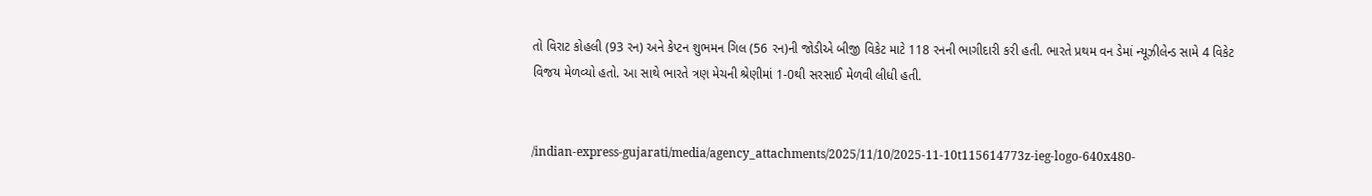તો વિરાટ કોહલી (93 રન) અને કેપ્ટન શુભમન ગિલ (56 રન)ની જોડીએ બીજી વિકેટ માટે 118 રનની ભાગીદારી કરી હતી. ભારતે પ્રથમ વન ડેમાં ન્યૂઝીલેન્ડ સામે 4 વિકેટ વિજય મેળવ્યો હતો. આ સાથે ભારતે ત્રણ મેચની શ્રેણીમાં 1-0થી સરસાઈ મેળવી લીધી હતી.


/indian-express-gujarati/media/agency_attachments/2025/11/10/2025-11-10t115614773z-ieg-logo-640x480-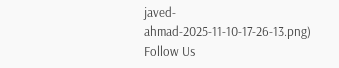javed-ahmad-2025-11-10-17-26-13.png)
Follow Us